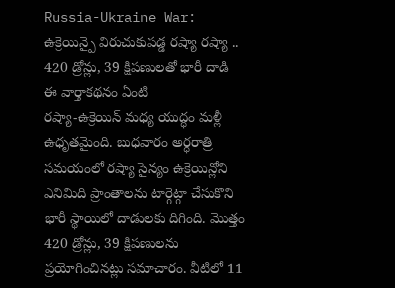Russia-Ukraine War: ఉక్రెయిన్పై విరుచుకుపడ్డ రష్యా రష్యా .. 420 డ్రోన్లు, 39 క్షిపణులతో భారీ దాడి
ఈ వార్తాకథనం ఏంటి
రష్యా-ఉక్రెయిన్ మధ్య యుద్ధం మళ్లీ ఉధృతమైంది. బుధవారం అర్ధరాత్రి సమయంలో రష్యా సైన్యం ఉక్రెయిన్లోని ఎనిమిది ప్రాంతాలను టార్గెట్గా చేసుకొని భారీ స్థాయిలో దాడులకు దిగింది. మొత్తం 420 డ్రోన్లు, 39 క్షిపణులను ప్రయోగించినట్లు సమాచారం. వీటిలో 11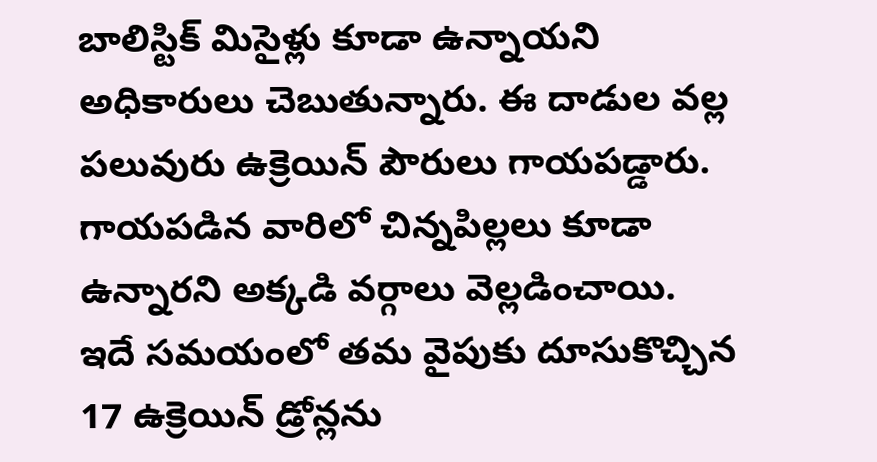బాలిస్టిక్ మిసైళ్లు కూడా ఉన్నాయని అధికారులు చెబుతున్నారు. ఈ దాడుల వల్ల పలువురు ఉక్రెయిన్ పౌరులు గాయపడ్డారు. గాయపడిన వారిలో చిన్నపిల్లలు కూడా ఉన్నారని అక్కడి వర్గాలు వెల్లడించాయి. ఇదే సమయంలో తమ వైపుకు దూసుకొచ్చిన 17 ఉక్రెయిన్ డ్రోన్లను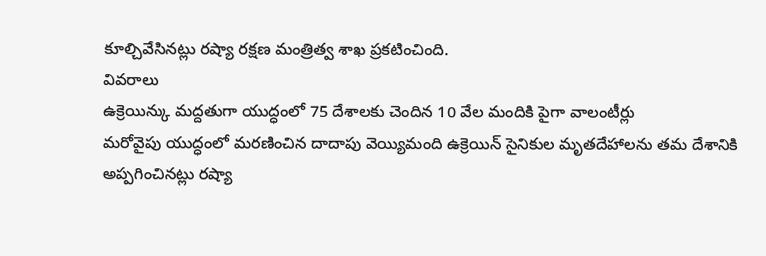కూల్చివేసినట్లు రష్యా రక్షణ మంత్రిత్వ శాఖ ప్రకటించింది.
వివరాలు
ఉక్రెయిన్కు మద్దతుగా యుద్ధంలో 75 దేశాలకు చెందిన 10 వేల మందికి పైగా వాలంటీర్లు
మరోవైపు యుద్ధంలో మరణించిన దాదాపు వెయ్యిమంది ఉక్రెయిన్ సైనికుల మృతదేహాలను తమ దేశానికి అప్పగించినట్లు రష్యా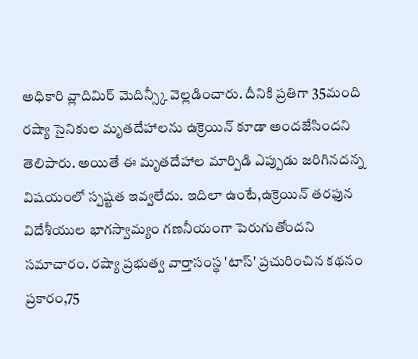అధికారి వ్లాదిమిర్ మెదిన్స్కీ వెల్లడించారు. దీనికి ప్రతిగా 35మంది రష్యా సైనికుల మృతదేహాలను ఉక్రెయిన్ కూడా అందజేసిందని తెలిపారు. అయితే ఈ మృతదేహాల మార్పిడి ఎప్పుడు జరిగినదన్న విషయంలో స్పష్టత ఇవ్వలేదు. ఇదిలా ఉంటే,ఉక్రెయిన్ తరఫున విదేశీయుల భాగస్వామ్యం గణనీయంగా పెరుగుతోందని సమాచారం. రష్యా ప్రభుత్వ వార్తాసంస్థ 'టాస్' ప్రచురించిన కథనం ప్రకారం,75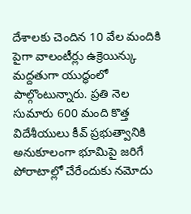దేశాలకు చెందిన 10 వేల మందికి పైగా వాలంటీర్లు ఉక్రెయిన్కు మద్దతుగా యుద్ధంలో పాల్గొంటున్నారు. ప్రతి నెల సుమారు 600 మంది కొత్త విదేశీయులు కీవ్ ప్రభుత్వానికి అనుకూలంగా భూమిపై జరిగే పోరాటాల్లో చేరేందుకు నమోదు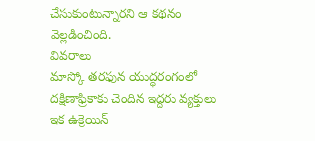చేసుకుంటున్నారని ఆ కథనం వెల్లడించింది.
వివరాలు
మాస్కో తరఫున యుద్ధరంగంలో దక్షిణాఫ్రికాకు చెందిన ఇద్దరు వ్యక్తులు
ఇక ఉక్రెయిన్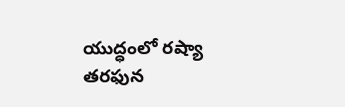యుద్ధంలో రష్యా తరఫున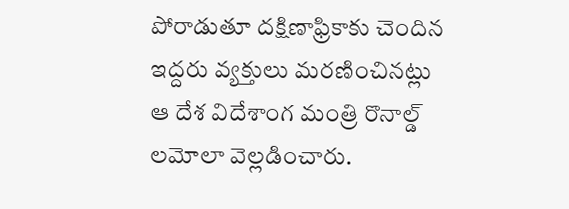పోరాడుతూ దక్షిణాఫ్రికాకు చెందిన ఇద్దరు వ్యక్తులు మరణించినట్లు ఆ దేశ విదేశాంగ మంత్రి రొనాల్డ్ లమోలా వెల్లడించారు.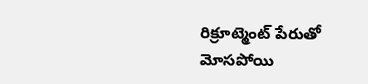రిక్రూట్మెంట్ పేరుతో మోసపోయి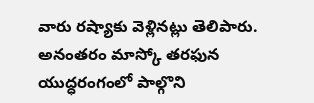వారు రష్యాకు వెళ్లినట్లు తెలిపారు. అనంతరం మాస్కో తరఫున యుద్ధరంగంలో పాల్గొని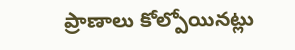ప్రాణాలు కోల్పోయినట్లు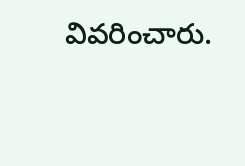వివరించారు.